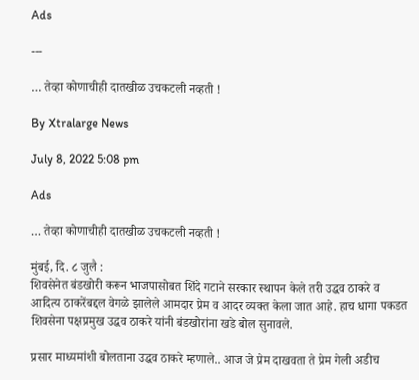Ads

---

… तेव्हा कोणाचीही दातखीळ उचकटली नव्हती !

By Xtralarge News

July 8, 2022 5:08 pm

Ads

… तेव्हा कोणाचीही दातखीळ उचकटली नव्हती !

मुंबई, दि. ८ जुलै :
शिवसेनेत बंडखोरी करून भाजपासोबत शिंदे गटाने सरकार स्थापन केले तरी उद्धव ठाकरे व आदित्य ठाकरेंबद्दल वेगळे झालेले आमदार प्रेम व आदर व्यक्त केला जात आहे. हाच धागा पकडत शिवसेना पक्षप्रमुख उद्धव ठाकरे यांनी बंडखोरांना खडे बोल सुनावले.

प्रसार माध्यमांशी बोलताना उद्धव ठाकरे म्हणाले.. आज जे प्रेम दाखवता ते प्रेम गेली अडीच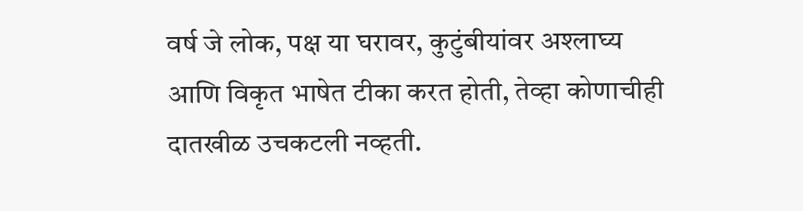वर्ष जे लोक, पक्ष या घरावर, कुटुंबीयांवर अश्लाघ्य आणि विकृत भाषेत टीका करत होती, तेव्हा कोणाचीही दातखीळ उचकटली नव्हती.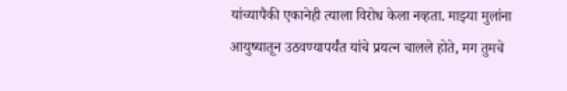यांच्यापैकी एकानेही त्याला विरोध केला नव्हता. माझ्या मुलांना आयुष्यातून उठवण्यापर्यंत यांचे प्रयत्न चालले होते, मग तुमचे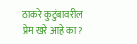ठाकरे कुटुंबावरील प्रेम खरे आहे का?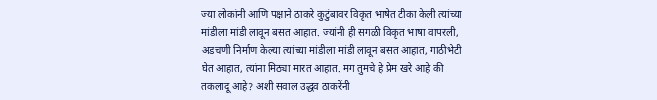ज्या लोकांनी आणि पक्षाने ठाकरे कुटुंबावर विकृत भाषेत टीका केली त्यांच्या मांडीला मांडी लावून बसत आहात. ज्यांनी ही सगळी विकृत भाषा वापरली, अडचणी निर्माण केल्या त्यांच्या मांडीला मांडी लावून बसत आहात, गाठीभेटी घेत आहात, त्यांना मिठ्या मारत आहात. मग तुमचे हे प्रेम खरे आहे की तकलादू आहे? अशी सवाल उद्धव ठाकरेंनी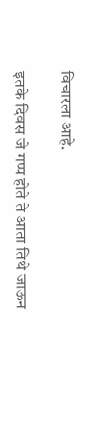विचारला आहे.

इतके दिवस जे गप्प होते ते आता तिथे जाऊन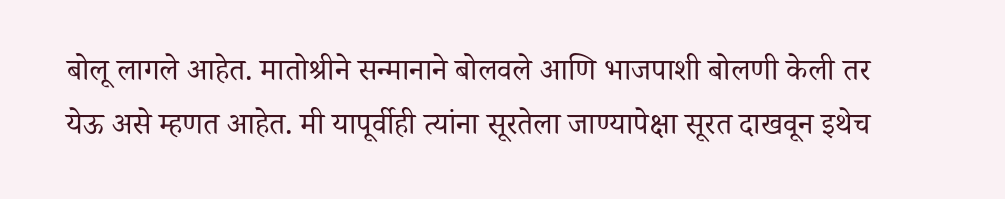बोलू लागले आहेत. मातोश्रीने सन्मानाने बोलवले आणि भाजपाशी बोलणी केली तर येऊ असे म्हणत आहेत. मी यापूर्वीही त्यांना सूरतेला जाण्यापेक्षा सूरत दाखवून इथेच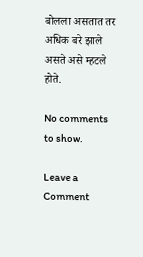बोलला असतात तर अधिक बरे झाले असते असे म्हटले होते.

No comments to show.

Leave a Comment